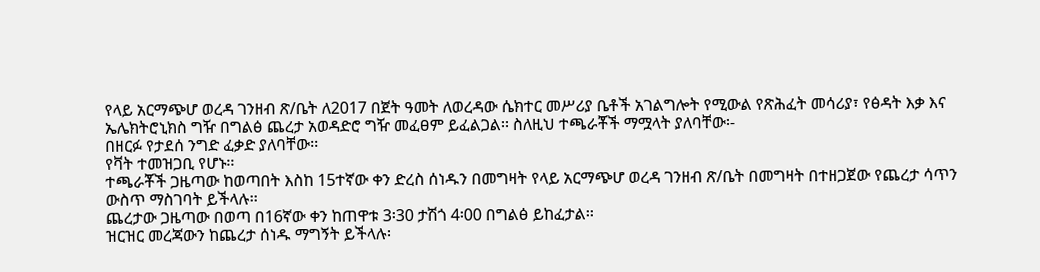የላይ አርማጭሆ ወረዳ ገንዘብ ጽ/ቤት ለ2017 በጀት ዓመት ለወረዳው ሴክተር መሥሪያ ቤቶች አገልግሎት የሚውል የጽሕፈት መሳሪያ፣ የፅዳት እቃ እና ኤሌክትሮኒክስ ግዥ በግልፅ ጨረታ አወዳድሮ ግዥ መፈፀም ይፈልጋል፡፡ ስለዚህ ተጫራቾች ማሟላት ያለባቸው፡-
በዘርፉ የታደሰ ንግድ ፈቃድ ያለባቸው፡፡
የቫት ተመዝጋቢ የሆኑ፡፡
ተጫራቾች ጋዜጣው ከወጣበት እስከ 15ተኛው ቀን ድረስ ሰነዱን በመግዛት የላይ አርማጭሆ ወረዳ ገንዘብ ጽ/ቤት በመግዛት በተዘጋጀው የጨረታ ሳጥን ውስጥ ማስገባት ይችላሉ፡፡
ጨረታው ጋዜጣው በወጣ በ16ኛው ቀን ከጠዋቱ 3፡30 ታሽጎ 4፡00 በግልፅ ይከፈታል፡፡
ዝርዝር መረጃውን ከጨረታ ሰነዱ ማግኝት ይችላሉ፡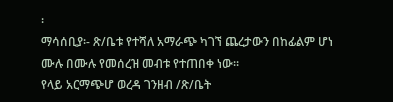፡
ማሳሰቢያ፡- ጽ/ቤቱ የተሻለ አማራጭ ካገኘ ጨረታውን በከፊልም ሆነ ሙሉ በሙሉ የመሰረዝ መብቱ የተጠበቀ ነው፡፡
የላይ አርማጭሆ ወረዳ ገንዘብ /ጽ/ቤት